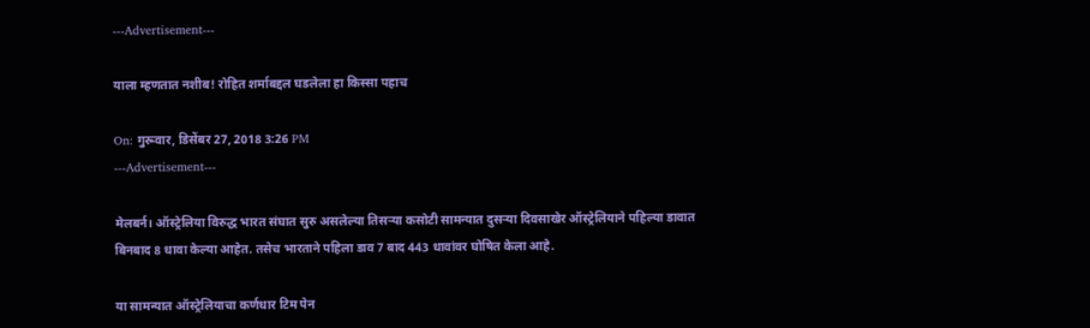---Advertisement---

याला म्हणतात नशीब! रोहित शर्माबद्दल घडलेला हा किस्सा पहाच

On: गुरूवार, डिसेंबर 27, 2018 3:26 PM
---Advertisement---

मेलबर्न। ऑस्ट्रेलिया विरुद्ध भारत संघात सुरु असलेल्या तिसऱ्या कसोटी सामन्यात दुसऱ्या दिवसाखेर ऑस्ट्रेलियाने पहिल्या डावात बिनबाद 8 धावा केल्या आहेत. तसेच भारताने पहिला डाव 7 बाद 443 धावांवर घोषित केला आहे.

या सामन्यात ऑस्ट्रेलियाचा कर्णधार टिम पेन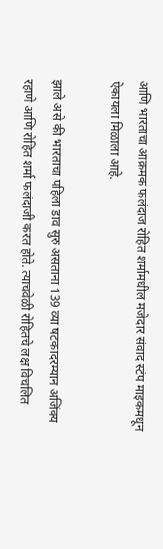आणि भारताचा आक्रमक फलंदाज रोहित शर्मामधील मजेदार संवाद स्टंप माइकमधून ऐकायला मिळाला आहे.

झाले असे की भारताचा पहिला डाव सुरु असताना 139 व्या षटकादरम्यान अजिंक्य रहाणे आणि रोहित शर्मा फलंदाजी करत होते. त्याचवेळी रोहितचे लक्ष विचलित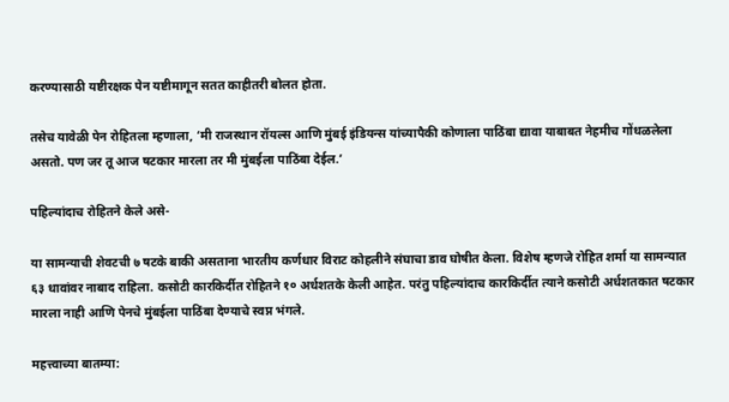करण्यासाठी यष्टीरक्षक पेन यष्टीमागून सतत काहीतरी बोलत होता.

तसेच यावेळी पेन रोहितला म्हणाला, ‘मी राजस्थान रॉयल्स आणि मुंबई इंडियन्स यांच्यापैकी कोणाला पाठिंबा द्यावा याबाबत नेहमीच गोंधळलेला असतो. पण जर तू आज षटकार मारला तर मी मुंबईला पाठिंबा देईल.’

पहिल्यांदाच रोहितने केले असे-

या सामन्याची शेवटची ७ षटके बाकी असताना भारतीय कर्णधार विराट कोहलीने संघाचा डाव घोषीत केला. विशेष म्हणजे रोहित शर्मा या सामन्यात ६३ धावांवर नाबाद राहिला. कसोटी कारकिर्दीत रोहितने १० अर्धशतके केली आहेत. परंतु पहिल्यांदाच कारकिर्दीत त्याने कसोटी अर्धशतकात षटकार मारला नाही आणि पेनचे मुंबईला पाठिंबा देण्याचे स्वप्न भंगले.

महत्त्वाच्या बातम्या: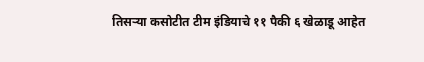तिसऱ्या कसोटीत टीम इंडियाचे ११ पैकी ६ खेळाडू आहेत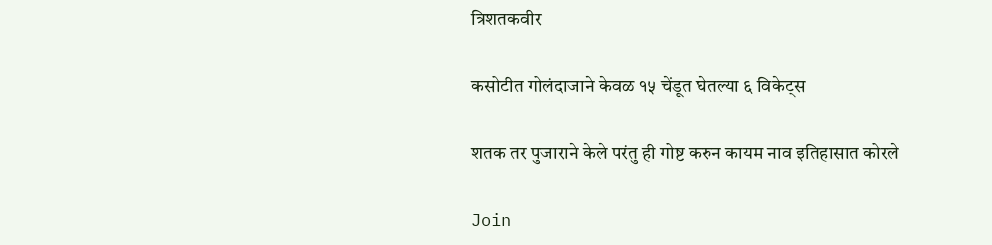त्रिशतकवीर

कसोटीत गोलंदाजाने केवळ १५ चेंडूत घेतल्या ६ विकेट्स

शतक तर पुजाराने केले परंतु ही गोष्ट करुन कायम नाव इतिहासात कोरले

Join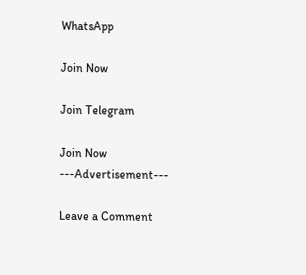WhatsApp

Join Now

Join Telegram

Join Now
---Advertisement---

Leave a Comment